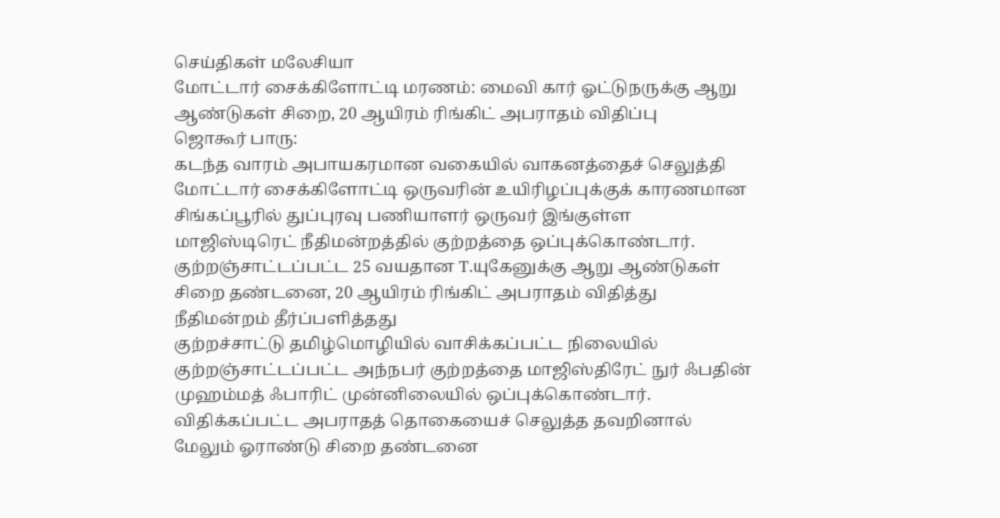செய்திகள் மலேசியா
மோட்டார் சைக்கிளோட்டி மரணம்: மைவி கார் ஓட்டுநருக்கு ஆறு ஆண்டுகள் சிறை, 20 ஆயிரம் ரிங்கிட் அபராதம் விதிப்பு
ஜொகூர் பாரு:
கடந்த வாரம் அபாயகரமான வகையில் வாகனத்தைச் செலுத்தி மோட்டார் சைக்கிளோட்டி ஒருவரின் உயிரிழப்புக்குக் காரணமான சிங்கப்பூரில் துப்புரவு பணியாளர் ஒருவர் இங்குள்ள மாஜிஸ்டிரெட் நீதிமன்றத்தில் குற்றத்தை ஒப்புக்கொண்டார்.
குற்றஞ்சாட்டப்பட்ட 25 வயதான T.யுகேனுக்கு ஆறு ஆண்டுகள் சிறை தண்டனை, 20 ஆயிரம் ரிங்கிட் அபராதம் விதித்து நீதிமன்றம் தீர்ப்பளித்தது
குற்றச்சாட்டு தமிழ்மொழியில் வாசிக்கப்பட்ட நிலையில் குற்றஞ்சாட்டப்பட்ட அந்நபர் குற்றத்தை மாஜிஸ்திரேட் நுர் ஃபதின் முஹம்மத் ஃபாரிட் முன்னிலையில் ஒப்புக்கொண்டார்.
விதிக்கப்பட்ட அபராதத் தொகையைச் செலுத்த தவறினால் மேலும் ஓராண்டு சிறை தண்டனை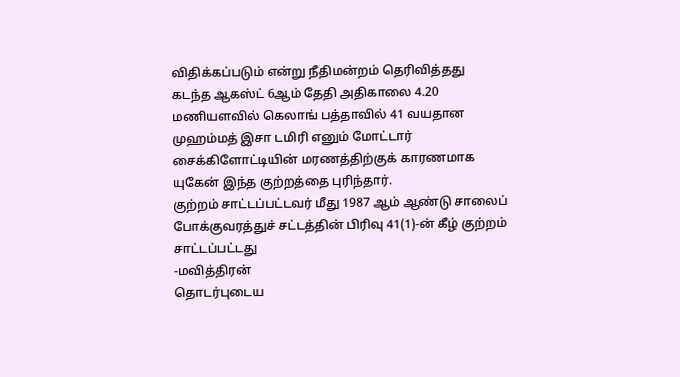விதிக்கப்படும் என்று நீதிமன்றம் தெரிவித்தது
கடந்த ஆகஸ்ட் 6ஆம் தேதி அதிகாலை 4.20 மணியளவில் கெலாங் பத்தாவில் 41 வயதான முஹம்மத் இசா டமிரி எனும் மோட்டார் சைக்கிளோட்டியின் மரணத்திற்குக் காரணமாக யுகேன் இந்த குற்றத்தை புரிந்தார்.
குற்றம் சாட்டப்பட்டவர் மீது 1987 ஆம் ஆண்டு சாலைப் போக்குவரத்துச் சட்டத்தின் பிரிவு 41(1)-ன் கீழ் குற்றம் சாட்டப்பட்டது
-மவித்திரன்
தொடர்புடைய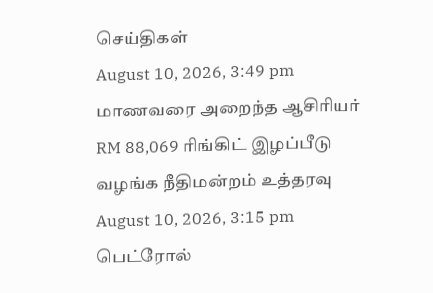செய்திகள்
August 10, 2026, 3:49 pm
மாணவரை அறைந்த ஆசிரியர் RM 88,069 ரிங்கிட் இழப்பீடு வழங்க நீதிமன்றம் உத்தரவு
August 10, 2026, 3:15 pm
பெட்ரோல்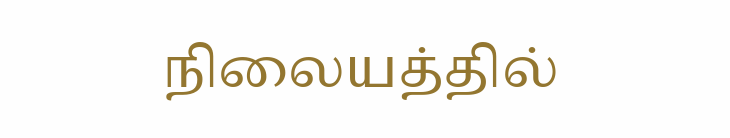நிலையத்தில்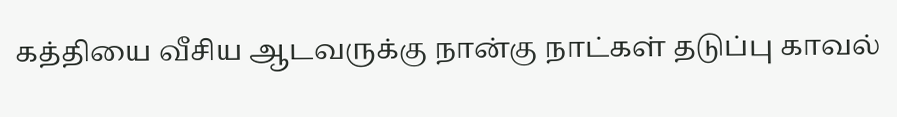கத்தியை வீசிய ஆடவருக்கு நான்கு நாட்கள் தடுப்பு காவல்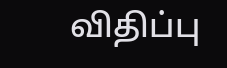விதிப்பு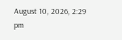August 10, 2026, 2:29 pm